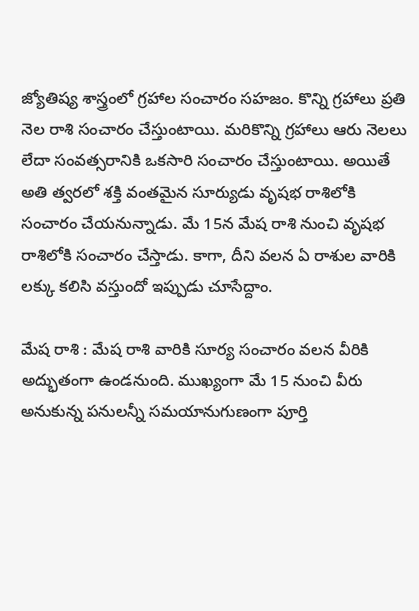జ్యోతిష్య శాస్త్రంలో గ్రహాల సంచారం సహజం. కొన్ని గ్రహాలు ప్రతి నెల రాశి సంచారం చేస్తుంటాయి. మరికొన్ని గ్రహాలు ఆరు నెలలు లేదా సంవత్సరానికి ఒకసారి సంచారం చేస్తుంటాయి. అయితే అతి త్వరలో శక్తి వంతమైన సూర్యుడు వృషభ రాశిలోకి సంచారం చేయనున్నాడు. మే 15న మేష రాశి నుంచి వృషభ రాశిలోకి సంచారం చేస్తాడు. కాగా, దీని వలన ఏ రాశుల వారికి లక్కు కలిసి వస్తుందో ఇప్పుడు చూసేద్దాం.

మేష రాశి : మేష రాశి వారికి సూర్య సంచారం వలన వీరికి అద్భుతంగా ఉండనుంది. ముఖ్యంగా మే 15 నుంచి వీరు అనుకున్న పనులన్నీ సమయానుగుణంగా పూర్తి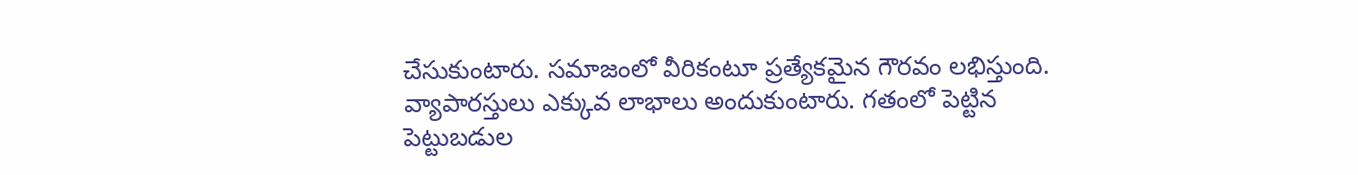చేసుకుంటారు. సమాజంలో వీరికంటూ ప్రత్యేకమైన గౌరవం లభిస్తుంది. వ్యాపారస్తులు ఎక్కువ లాభాలు అందుకుంటారు. గతంలో పెట్టిన పెట్టుబడుల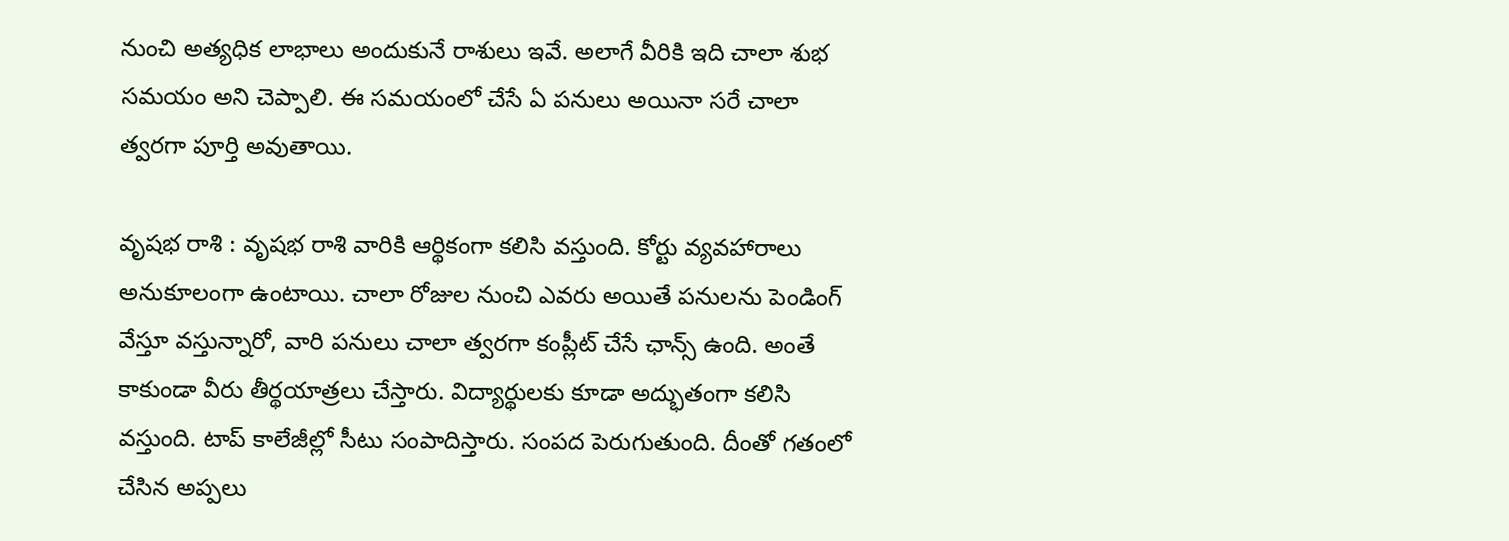నుంచి అత్యధిక లాభాలు అందుకునే రాశులు ఇవే. అలాగే వీరికి ఇది చాలా శుభ సమయం అని చెప్పాలి. ఈ సమయంలో చేసే ఏ పనులు అయినా సరే చాలా త్వరగా పూర్తి అవుతాయి.

వృషభ రాశి : వృషభ రాశి వారికి ఆర్థికంగా కలిసి వస్తుంది. కోర్టు వ్యవహారాలు అనుకూలంగా ఉంటాయి. చాలా రోజుల నుంచి ఎవరు అయితే పనులను పెండింగ్ వేస్తూ వస్తున్నారో, వారి పనులు చాలా త్వరగా కంప్లీట్ చేసే ఛాన్స్ ఉంది. అంతే కాకుండా వీరు తీర్థయాత్రలు చేస్తారు. విద్యార్థులకు కూడా అద్భుతంగా కలిసి వస్తుంది. టాప్ కాలేజీల్లో సీటు సంపాదిస్తారు. సంపద పెరుగుతుంది. దీంతో గతంలో చేసిన అప్పలు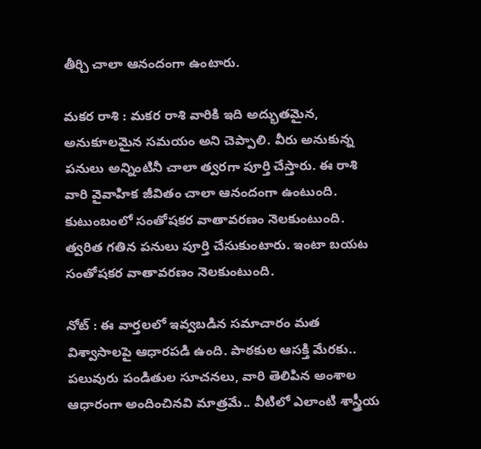తీర్చి చాలా ఆనందంగా ఉంటారు.

మకర రాశి : మకర రాశి వారికి ఇది అద్భుతమైన, అనుకూలమైన సమయం అని చెప్పాలి. వీరు అనుకున్న పనులు అన్నింటినీ చాలా త్వరగా పూర్తి చేస్తారు. ఈ రాశి వారి వైవాహిక జీవితం చాలా ఆనందంగా ఉంటుంది. కుటుంబంలో సంతోషకర వాతావరణం నెలకుంటుంది. త్వరిత గతిన పనులు పూర్తి చేసుకుంటారు. ఇంటా బయట సంతోషకర వాతావరణం నెలకుంటుంది.

నోట్ : ఈ వార్తలలో ఇవ్వబడిన సమాచారం మత విశ్వాసాలపై ఆధారపడి ఉంది. పాఠకుల ఆసక్తి మేరకు.. పలువురు పండితుల సూచనలు, వారి తెలిపిన అంశాల ఆధారంగా అందించినవి మాత్రమే.. వీటిలో ఎలాంటి శాస్త్రీయ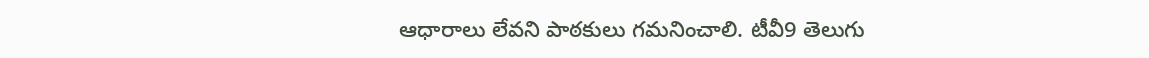ఆధారాలు లేవని పాఠకులు గమనించాలి. టీవీ9 తెలుగు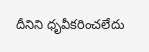దీనిని ధృవీకరించలేదు